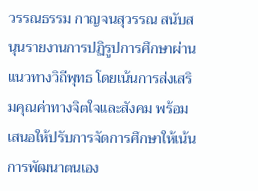วรรณธรรม กาญจนสุวรรณ สนับสนุนรายงานการปฏิรูปการศึกษาผ่านแนวทางวิถีพุทธ โดยเน้นการส่งเสริมคุณค่าทางจิตใจและสังคม พร้อมเสนอให้ปรับการจัดการศึกษาให้เน้นการพัฒนาตนเอง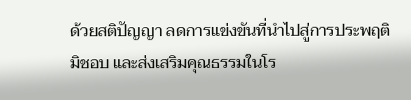ด้วยสติปัญญา ลดการแข่งขันที่นำไปสู่การประพฤติมิชอบ และส่งเสริมคุณธรรมในโร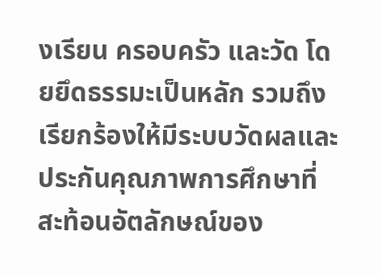งเรียน ครอบครัว และวัด โดยยึดธรรมะเป็นหลัก รวมถึงเรียกร้องให้มีระบบวัดผลและประกันคุณภาพการศึกษาที่สะท้อนอัตลักษณ์ของ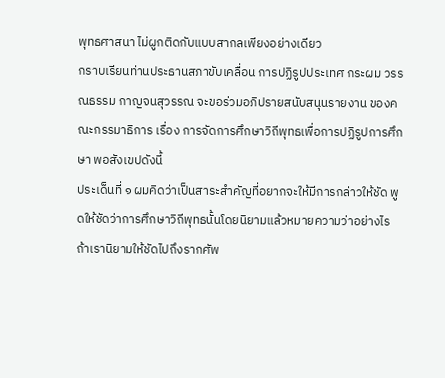พุทธศาสนา ไม่ผูกติดกับแบบสากลเพียงอย่างเดียว
กราบเรียนท่านประธานสภาขับเคลื่อน การปฏิรูปประเทศ กระผม วรรณธรรม กาญจนสุวรรณ จะขอร่วมอภิปรายสนับสนุนรายงาน ของคณะกรรมาธิการ เรื่อง การจัดการศึกษาวิถีพุทธเพื่อการปฏิรูปการศึกษา พอสังเขปดังนี้
ประเด็นที่ ๑ ผมคิดว่าเป็นสาระสำคัญที่อยากจะให้มีการกล่าวให้ชัด พูดให้ชัดว่าการศึกษาวิถีพุทธนั้นโดยนิยามแล้วหมายความว่าอย่างไร ถ้าเรานิยามให้ชัดไปถึงรากศัพ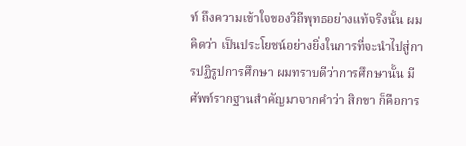ท์ ถึงความเข้าใจของวิถีพุทธอย่างแท้จริงนั้น ผมคิดว่า เป็นประโยชน์อย่างยิ่งในการที่จะนำไปสู่การปฏิรูปการศึกษา ผมทราบดีว่าการศึกษานั้น มีศัพท์รากฐานสำคัญมาจากคำว่า สิกขา ก็คือการ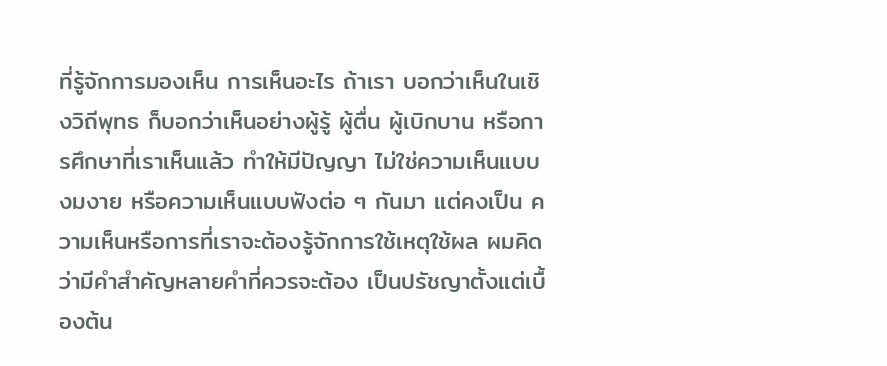ที่รู้จักการมองเห็น การเห็นอะไร ถ้าเรา บอกว่าเห็นในเชิงวิถีพุทธ ก็บอกว่าเห็นอย่างผู้รู้ ผู้ตื่น ผู้เบิกบาน หรือการศึกษาที่เราเห็นแล้ว ทำให้มีปัญญา ไม่ใช่ความเห็นแบบงมงาย หรือความเห็นแบบฟังต่อ ๆ กันมา แต่คงเป็น ความเห็นหรือการที่เราจะต้องรู้จักการใช้เหตุใช้ผล ผมคิดว่ามีคำสำคัญหลายคำที่ควรจะต้อง เป็นปรัชญาตั้งแต่เบื้องต้น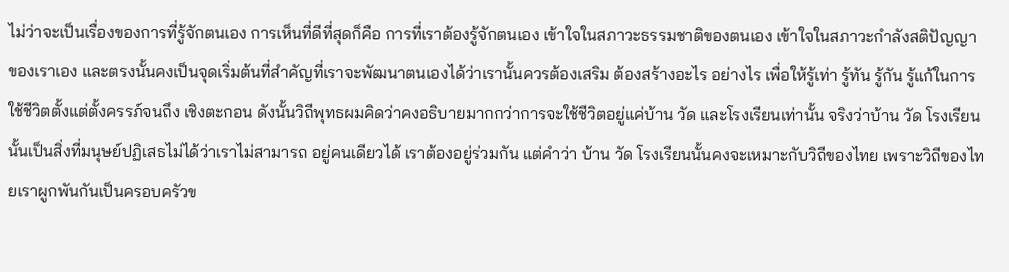ไม่ว่าจะเป็นเรื่องของการที่รู้จักตนเอง การเห็นที่ดีที่สุดก็คือ การที่เราต้องรู้จักตนเอง เข้าใจในสภาวะธรรมชาติของตนเอง เข้าใจในสภาวะกำลังสติปัญญา ของเราเอง และตรงนั้นคงเป็นจุดเริ่มต้นที่สำคัญที่เราจะพัฒนาตนเองได้ว่าเรานั้นควรต้องเสริม ต้องสร้างอะไร อย่างไร เพื่อให้รู้เท่า รู้ทัน รู้กัน รู้แก้ในการใช้ชีวิตตั้งแต่ตั้งครรภ์จนถึง เชิงตะกอน ดังนั้นวิถีพุทธผมคิดว่าคงอธิบายมากกว่าการจะใช้ชีวิตอยู่แค่บ้าน วัด และโรงเรียนเท่านั้น จริงว่าบ้าน วัด โรงเรียนนั้นเป็นสิ่งที่มนุษย์ปฏิเสธไม่ได้ว่าเราไม่สามารถ อยู่คนเดียวได้ เราต้องอยู่ร่วมกัน แต่คำว่า บ้าน วัด โรงเรียนนั้นคงจะเหมาะกับวิถีของไทย เพราะวิถีของไทยเราผูกพันกันเป็นครอบครัวข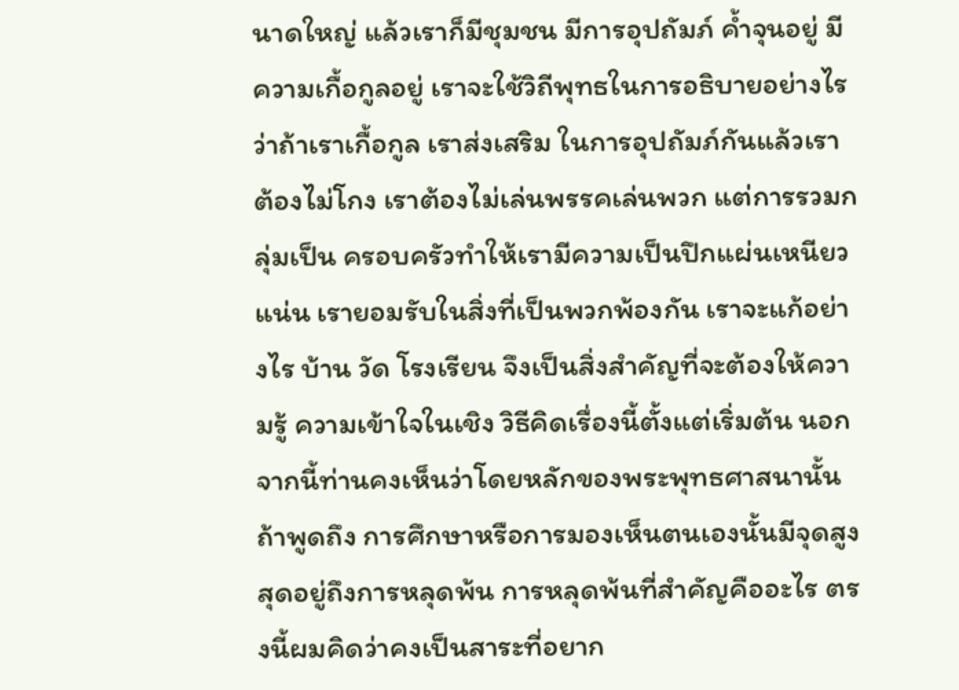นาดใหญ่ แล้วเราก็มีชุมชน มีการอุปถัมภ์ ค้ำจุนอยู่ มีความเกื้อกูลอยู่ เราจะใช้วิถีพุทธในการอธิบายอย่างไรว่าถ้าเราเกื้อกูล เราส่งเสริม ในการอุปถัมภ์กันแล้วเราต้องไม่โกง เราต้องไม่เล่นพรรคเล่นพวก แต่การรวมกลุ่มเป็น ครอบครัวทำให้เรามีความเป็นปึกแผ่นเหนียวแน่น เรายอมรับในสิ่งที่เป็นพวกพ้องกัน เราจะแก้อย่างไร บ้าน วัด โรงเรียน จึงเป็นสิ่งสำคัญที่จะต้องให้ความรู้ ความเข้าใจในเชิง วิธีคิดเรื่องนี้ตั้งแต่เริ่มต้น นอกจากนี้ท่านคงเห็นว่าโดยหลักของพระพุทธศาสนานั้น ถ้าพูดถึง การศึกษาหรือการมองเห็นตนเองนั้นมีจุดสูงสุดอยู่ถึงการหลุดพ้น การหลุดพ้นที่สำคัญคืออะไร ตรงนี้ผมคิดว่าคงเป็นสาระที่อยาก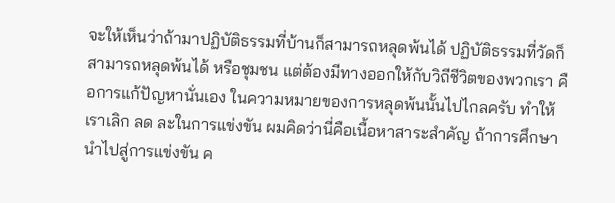จะให้เห็นว่าถ้ามาปฏิบัติธรรมที่บ้านก็สามารถหลุดพ้นได้ ปฏิบัติธรรมที่วัดก็สามารถหลุดพ้นได้ หรือชุมชน แต่ต้องมีทางออกให้กับวิถีชีวิตของพวกเรา คือการแก้ปัญหานั่นเอง ในความหมายของการหลุดพ้นนั้นไปไกลครับ ทำให้เราเลิก ลด ละในการแข่งขัน ผมคิดว่านี่คือเนื้อหาสาระสำคัญ ถ้าการศึกษานำไปสู่การแข่งขัน ค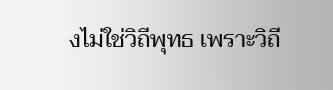งไม่ใช่วิถีพุทธ เพราะวิถี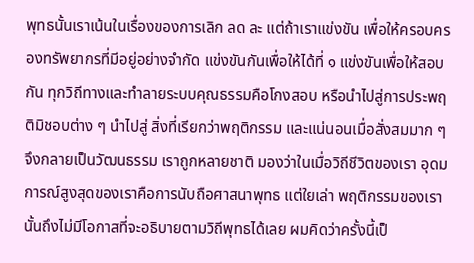พุทธนั้นเราเน้นในเรื่องของการเลิก ลด ละ แต่ถ้าเราแข่งขัน เพื่อให้ครอบครองทรัพยากรที่มีอยู่อย่างจำกัด แข่งขันกันเพื่อให้ได้ที่ ๑ แข่งขันเพื่อให้สอบกัน ทุกวิถีทางและทำลายระบบคุณธรรมคือโกงสอบ หรือนำไปสู่การประพฤติมิชอบต่าง ๆ นำไปสู่ สิ่งที่เรียกว่าพฤติกรรม และแน่นอนเมื่อสั่งสมมาก ๆ จึงกลายเป็นวัฒนธรรม เราถูกหลายชาติ มองว่าในเมื่อวิถีชีวิตของเรา อุดมการณ์สูงสุดของเราคือการนับถือศาสนาพุทธ แต่ใยเล่า พฤติกรรมของเรานั้นถึงไม่มีโอกาสที่จะอธิบายตามวิถีพุทธได้เลย ผมคิดว่าครั้งนี้เป็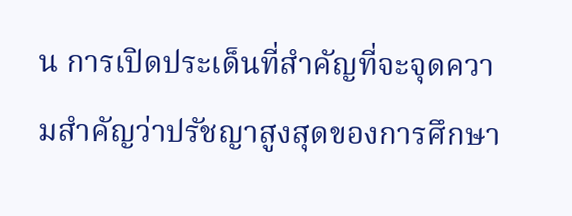น การเปิดประเด็นที่สำคัญที่จะจุดความสำคัญว่าปรัชญาสูงสุดของการศึกษา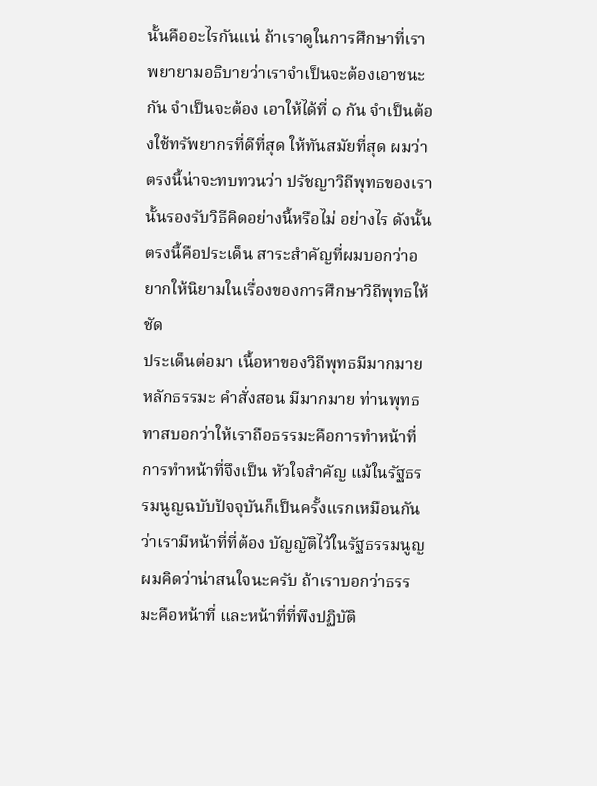นั้นคืออะไรกันแน่ ถ้าเราดูในการศึกษาที่เราพยายามอธิบายว่าเราจำเป็นจะต้องเอาชนะกัน จำเป็นจะต้อง เอาให้ได้ที่ ๑ กัน จำเป็นต้องใช้ทรัพยากรที่ดีที่สุด ให้ทันสมัยที่สุด ผมว่าตรงนี้น่าจะทบทวนว่า ปรัชญาวิถีพุทธของเรานั้นรองรับวิธีคิดอย่างนี้หรือไม่ อย่างไร ดังนั้นตรงนี้คือประเด็น สาระสำคัญที่ผมบอกว่าอยากให้นิยามในเรื่องของการศึกษาวิถีพุทธให้ชัด
ประเด็นต่อมา เนื้อหาของวิถีพุทธมีมากมาย หลักธรรมะ คำสั่งสอน มีมากมาย ท่านพุทธทาสบอกว่าให้เราถือธรรมะคือการทำหน้าที่ การทำหน้าที่จึงเป็น หัวใจสำคัญ แม้ในรัฐธรรมนูญฉบับปัจจุบันก็เป็นครั้งแรกเหมือนกันว่าเรามีหน้าที่ที่ต้อง บัญญัติไว้ในรัฐธรรมนูญ ผมคิดว่าน่าสนใจนะครับ ถ้าเราบอกว่าธรรมะคือหน้าที่ และหน้าที่ที่พึงปฏิบัติ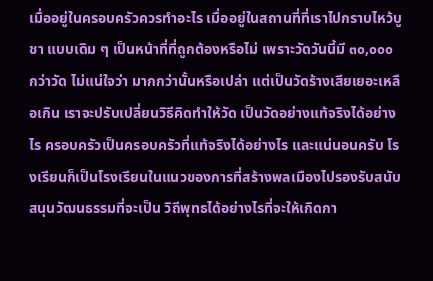เมื่ออยู่ในครอบครัวควรทำอะไร เมื่ออยู่ในสถานที่ที่เราไปกราบไหว้บูชา แบบเดิม ๆ เป็นหน้าที่ที่ถูกต้องหรือไม่ เพราะวัดวันนี้มี ๓๐,๐๐๐ กว่าวัด ไม่แน่ใจว่า มากกว่านั้นหรือเปล่า แต่เป็นวัดร้างเสียเยอะเหลือเกิน เราจะปรับเปลี่ยนวิธีคิดทำให้วัด เป็นวัดอย่างแท้จริงได้อย่างไร ครอบครัวเป็นครอบครัวที่แท้จริงได้อย่างไร และแน่นอนครับ โรงเรียนก็เป็นโรงเรียนในแนวของการที่สร้างพลเมืองไปรองรับสนับสนุนวัฒนธรรมที่จะเป็น วิถีพุทธได้อย่างไรที่จะให้เกิดกา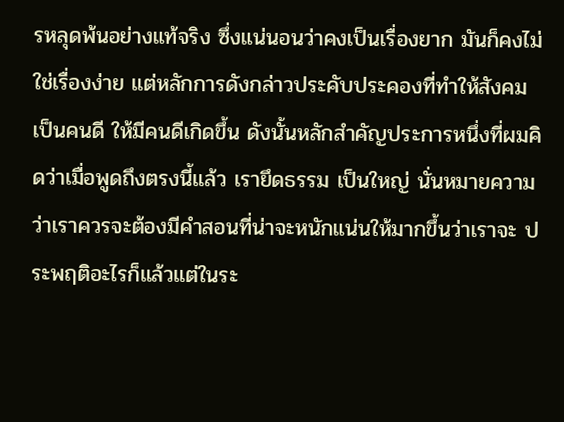รหลุดพ้นอย่างแท้จริง ซึ่งแน่นอนว่าคงเป็นเรื่องยาก มันก็คงไม่ใช่เรื่องง่าย แต่หลักการดังกล่าวประคับประคองที่ทำให้สังคมเป็นคนดี ให้มีคนดีเกิดขึ้น ดังนั้นหลักสำคัญประการหนึ่งที่ผมคิดว่าเมื่อพูดถึงตรงนี้แล้ว เรายึดธรรม เป็นใหญ่ นั่นหมายความว่าเราควรจะต้องมีคำสอนที่น่าจะหนักแน่นให้มากขึ้นว่าเราจะ ประพฤติอะไรก็แล้วแต่ในระ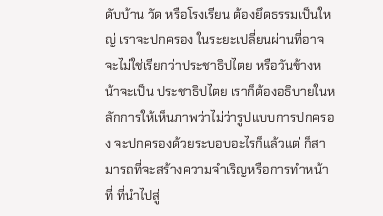ดับบ้าน วัด หรือโรงเรียน ต้องยึดธรรมเป็นใหญ่ เราจะปกครอง ในระยะเปลี่ยนผ่านที่อาจจะไม่ใช่เรียกว่าประชาธิปไตย หรือวันข้างหน้าจะเป็น ประชาธิปไตย เราก็ต้องอธิบายในหลักการให้เห็นภาพว่าไม่ว่ารูปแบบการปกครอง จะปกครองด้วยระบอบอะไรก็แล้วแต่ ก็สามารถที่จะสร้างความจำเริญหรือการทำหน้าที่ ที่นำไปสู่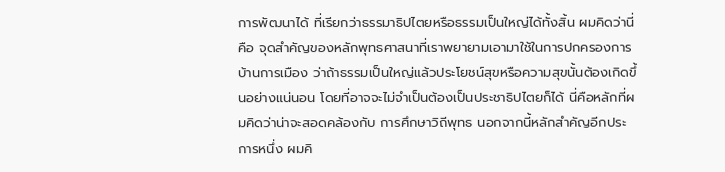การพัฒนาได้ ที่เรียกว่าธรรมาธิปไตยหรือธรรมเป็นใหญ่ได้ทั้งสิ้น ผมคิดว่านี่คือ จุดสำคัญของหลักพุทธศาสนาที่เราพยายามเอามาใช้ในการปกครองการบ้านการเมือง ว่าถ้าธรรมเป็นใหญ่แล้วประโยชน์สุขหรือความสุขนั้นต้องเกิดขึ้นอย่างแน่นอน โดยที่อาจจะไม่จำเป็นต้องเป็นประชาธิปไตยก็ได้ นี่คือหลักที่ผมคิดว่าน่าจะสอดคล้องกับ การศึกษาวิถีพุทธ นอกจากนี้หลักสำคัญอีกประการหนึ่ง ผมคิ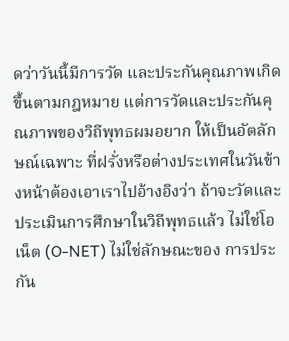ดว่าวันนี้มีการวัด และประกันคุณภาพเกิดขึ้นตามกฎหมาย แต่การวัดและประกันคุณภาพของวิถีพุทธผมอยาก ให้เป็นอัตลักษณ์เฉพาะ ที่ฝรั่งหรือต่างประเทศในวันข้างหน้าต้องเอาเราไปอ้างอิงว่า ถ้าจะวัดและประเมินการศึกษาในวิถีพุทธแล้ว ไม่ใช่โอเน็ต (O-NET) ไม่ใช่ลักษณะของ การประกัน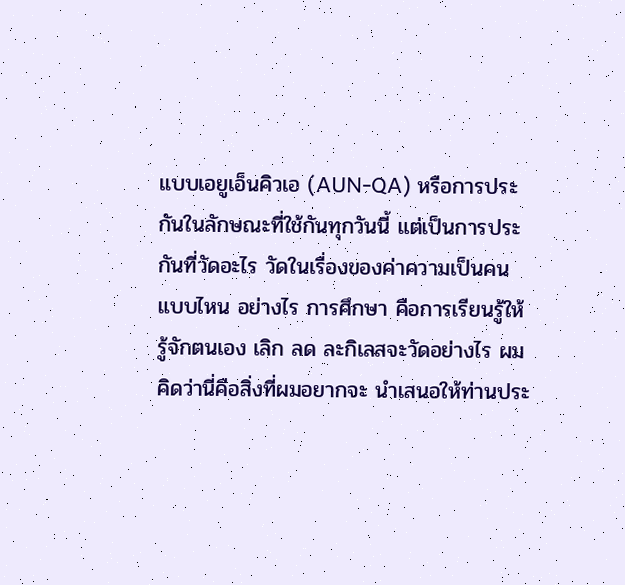แบบเอยูเอ็นคิวเอ (AUN-QA) หรือการประกันในลักษณะที่ใช้กันทุกวันนี้ แต่เป็นการประกันที่วัดอะไร วัดในเรื่องของค่าความเป็นคนแบบไหน อย่างไร การศึกษา คือการเรียนรู้ให้รู้จักตนเอง เลิก ลด ละกิเลสจะวัดอย่างไร ผมคิดว่านี่คือสิ่งที่ผมอยากจะ นำเสนอให้ท่านประ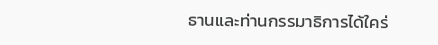ธานและท่านกรรมาธิการได้ใคร่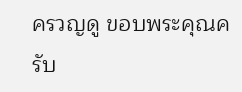ครวญดู ขอบพระคุณครับ